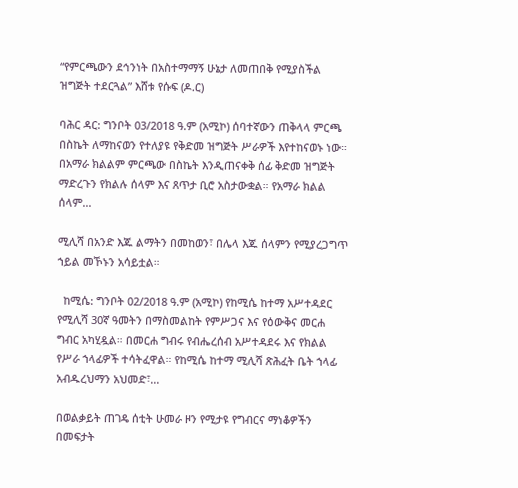“የምርጫውን ደኅንነት በአስተማማኝ ሁኔታ ለመጠበቅ የሚያስችል ዝግጅት ተደርጓል” እሸቱ የሱፍ (ዶ.ር)

ባሕር ዳር: ግንቦት 03/2018 ዓ.ም (አሚኮ) ሰባተኛውን ጠቅላላ ምርጫ በስኬት ለማከናወን የተለያዩ የቅድመ ዝግጅት ሥራዎች እየተከናወኑ ነው። በአማራ ክልልም ምርጫው በስኬት እንዲጠናቀቅ ሰፊ ቅድመ ዝግጅት ማድረጉን የክልሉ ሰላም እና ጸጥታ ቢሮ አስታውቋል። የአማራ ክልል ሰላም...

ሚሊሻ በአንድ እጁ ልማትን በመከወን፣ በሌላ እጁ ሰላምን የሚያረጋግጥ ኀይል መኾኑን አሳይቷል።

  ከሚሴ: ግንቦት 02/2018 ዓ.ም (አሚኮ) የከሚሴ ከተማ አሥተዳደር የሚሊሻ 30ኛ ዓመትን በማስመልከት የምሥጋና እና የዕውቅና መርሐ ግብር አካሂዷል። በመርሐ ግብሩ የብሔረሰብ አሥተዳደሩ እና የክልል የሥራ ኀላፊዎች ተሳትፈዋል። የከሚሴ ከተማ ሚሊሻ ጽሕፈት ቤት ኀላፊ አብዱረህማን አህመድ፣...

በወልቃይት ጠገዴ ሰቲት ሁመራ ዞን የሚታዩ የግብርና ማነቆዎችን በመፍታት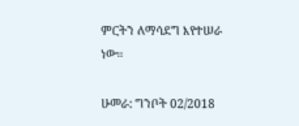ምርትን ለማሳደግ እየተሠራ ነው።

ሁመራ: ግንቦት 02/2018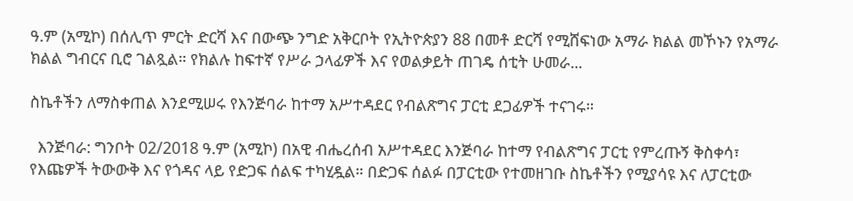ዓ.ም (አሚኮ) በሰሊጥ ምርት ድርሻ እና በውጭ ንግድ አቅርቦት የኢትዮጵያን 88 በመቶ ድርሻ የሚሸፍነው አማራ ክልል መኾኑን የአማራ ክልል ግብርና ቢሮ ገልጿል። የክልሉ ከፍተኛ የሥራ ኃላፊዎች እና የወልቃይት ጠገዴ ሰቲት ሁመራ...

ስኬቶችን ለማስቀጠል እንደሚሠሩ የእንጅባራ ከተማ አሥተዳደር የብልጽግና ፓርቲ ደጋፊዎች ተናገሩ።

  እንጅባራ: ግንቦት 02/2018 ዓ.ም (አሚኮ) በአዊ ብሔረሰብ አሥተዳደር እንጅባራ ከተማ የብልጽግና ፓርቲ የምረጡኝ ቅስቀሳ፣ የእጩዎች ትውውቅ እና የጎዳና ላይ የድጋፍ ሰልፍ ተካሂዷል። በድጋፍ ሰልፉ በፓርቲው የተመዘገቡ ስኬቶችን የሚያሳዩ እና ለፓርቲው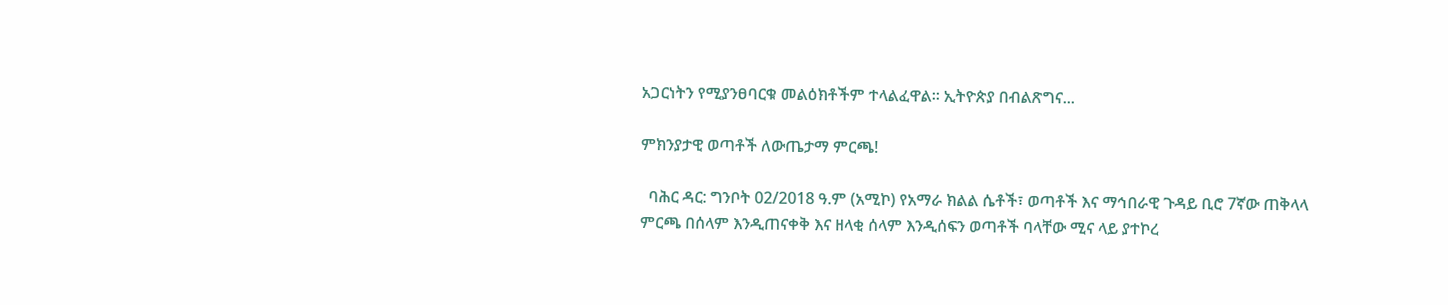አጋርነትን የሚያንፀባርቁ መልዕክቶችም ተላልፈዋል። ኢትዮጵያ በብልጽግና...

ምክንያታዊ ወጣቶች ለውጤታማ ምርጫ!

  ባሕር ዳር: ግንቦት 02/2018 ዓ.ም (አሚኮ) የአማራ ክልል ሴቶች፣ ወጣቶች እና ማኅበራዊ ጉዳይ ቢሮ 7ኛው ጠቅላላ ምርጫ በሰላም እንዲጠናቀቅ እና ዘላቂ ሰላም እንዲሰፍን ወጣቶች ባላቸው ሚና ላይ ያተኮረ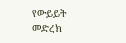የውይይት መድረክ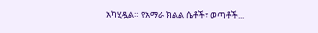አካሂዷል። የአማራ ክልል ሴቶች፣ ወጣቶች...